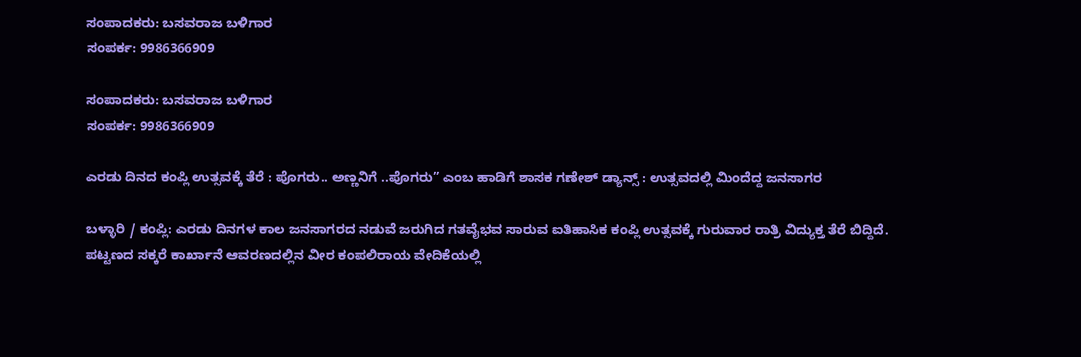ಸಂಪಾದಕರು: ಬಸವರಾಜ ಬಳಿಗಾರ
ಸಂಪರ್ಕ: 9986366909

ಸಂಪಾದಕರು: ಬಸವರಾಜ ಬಳಿಗಾರ
ಸಂಪರ್ಕ: 9986366909

ಎರಡು ದಿನದ ಕಂಪ್ಲಿ ಉತ್ಸವಕ್ಕೆ ತೆರೆ : ಪೊಗರು.. ಅಣ್ಣನಿಗೆ ..ಪೊಗರು” ಎಂಬ ಹಾಡಿಗೆ ಶಾಸಕ ಗಣೇಶ್ ಡ್ಯಾನ್ಸ್ : ಉತ್ಸವದಲ್ಲಿ ಮಿಂದೆದ್ದ ಜನಸಾಗರ

ಬಳ್ಳಾರಿ / ಕಂಪ್ಲಿ: ಎರಡು ದಿನಗಳ ಕಾಲ ಜನಸಾಗರದ ನಡುವೆ ಜರುಗಿದ ಗತವೈಭವ ಸಾರುವ ಐತಿಹಾಸಿಕ ಕಂಪ್ಲಿ ಉತ್ಸವಕ್ಕೆ ಗುರುವಾರ ರಾತ್ರಿ ವಿದ್ಯುಕ್ತ ತೆರೆ ಬಿದ್ದಿದೆ.
ಪಟ್ಟಣದ ಸಕ್ಕರೆ ಕಾರ್ಖಾನೆ ಆವರಣದಲ್ಲಿನ ವೀರ ಕಂಪಲಿರಾಯ ವೇದಿಕೆಯಲ್ಲಿ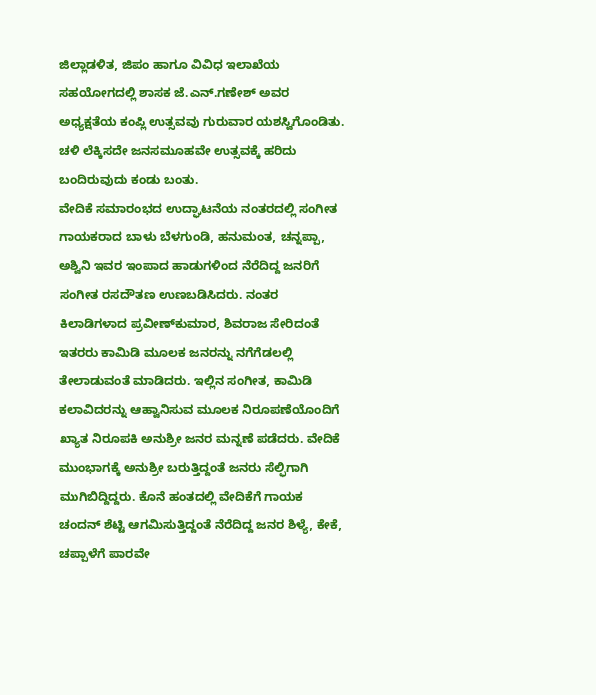ಜಿಲ್ಲಾಡಳಿತ, ಜಿಪಂ ಹಾಗೂ ವಿವಿಧ ಇಲಾಖೆಯ ಸಹಯೋಗದಲ್ಲಿ ಶಾಸಕ ಜೆ.ಎನ್.ಗಣೇಶ್ ಅವರ ಅಧ್ಯಕ್ಷತೆಯ ಕಂಪ್ಲಿ ಉತ್ಸವವು ಗುರುವಾರ ಯಶಸ್ವಿಗೊಂಡಿತು. ಚಳಿ ಲೆಕ್ಕಿಸದೇ ಜನಸಮೂಹವೇ ಉತ್ಸವಕ್ಕೆ ಹರಿದು ಬಂದಿರುವುದು ಕಂಡು ಬಂತು.
ವೇದಿಕೆ ಸಮಾರಂಭದ ಉದ್ಘಾಟನೆಯ ನಂತರದಲ್ಲಿ ಸಂಗೀತ ಗಾಯಕರಾದ ಬಾಳು ಬೆಳಗುಂಡಿ, ಹನುಮಂತ, ಚನ್ನಪ್ಪಾ, ಅಶ್ವಿನಿ ಇವರ ಇಂಪಾದ ಹಾಡುಗಳಿಂದ ನೆರೆದಿದ್ದ ಜನರಿಗೆ ಸಂಗೀತ ರಸದೌತಣ ಉಣಬಡಿಸಿದರು. ನಂತರ ಕಿಲಾಡಿಗಳಾದ ಪ್ರವೀಣ್‌ಕುಮಾರ, ಶಿವರಾಜ ಸೇರಿದಂತೆ ಇತರರು ಕಾಮಿಡಿ ಮೂಲಕ ಜನರನ್ನು ನಗೆಗೆಡಲಲ್ಲಿ ತೇಲಾಡುವಂತೆ ಮಾಡಿದರು. ಇಲ್ಲಿನ ಸಂಗೀತ, ಕಾಮಿಡಿ ಕಲಾವಿದರನ್ನು ಆಹ್ವಾನಿಸುವ ಮೂಲಕ ನಿರೂಪಣೆಯೊಂದಿಗೆ ಖ್ಯಾತ ನಿರೂಪಕಿ ಅನುಶ್ರೀ ಜನರ ಮನ್ನಣೆ ಪಡೆದರು. ವೇದಿಕೆ ಮುಂಭಾಗಕ್ಕೆ ಅನುಶ್ರೀ ಬರುತ್ತಿದ್ದಂತೆ ಜನರು ಸೆಲ್ಫಿಗಾಗಿ ಮುಗಿಬಿದ್ದಿದ್ದರು. ಕೊನೆ ಹಂತದಲ್ಲಿ ವೇದಿಕೆಗೆ ಗಾಯಕ ಚಂದನ್ ಶೆಟ್ಟಿ ಆಗಮಿಸುತ್ತಿದ್ದಂತೆ ನೆರೆದಿದ್ದ ಜನರ ಶಿಳ್ಯೆ, ಕೇಕೆ, ಚಪ್ಪಾಳೆಗೆ ಪಾರವೇ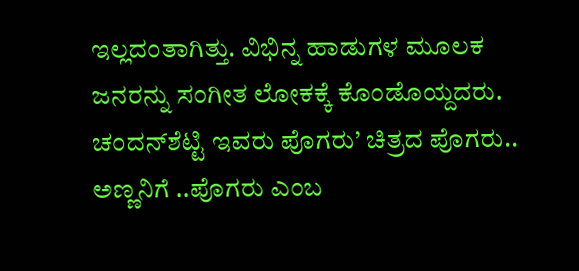ಇಲ್ಲದಂತಾಗಿತ್ತು. ವಿಭಿನ್ನ ಹಾಡುಗಳ ಮೂಲಕ ಜನರನ್ನು ಸಂಗೀತ ಲೋಕಕ್ಕೆ ಕೊಂಡೊಯ್ದದರು. ಚಂದನ್‌ಶೆಟ್ಟಿ ಇವರು ಪೊಗರು’ ಚಿತ್ರದ ಪೊಗರು.. ಅಣ್ಣನಿಗೆ ..ಪೊಗರು ಎಂಬ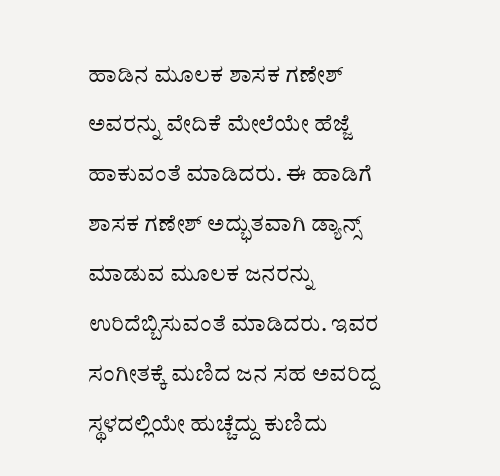ಹಾಡಿನ ಮೂಲಕ ಶಾಸಕ ಗಣೇಶ್ ಅವರನ್ನು ವೇದಿಕೆ ಮೇಲೆಯೇ ಹೆಜ್ಜೆ ಹಾಕುವಂತೆ ಮಾಡಿದರು. ಈ ಹಾಡಿಗೆ ಶಾಸಕ ಗಣೇಶ್ ಅದ್ಭುತವಾಗಿ ಡ್ಯಾನ್ಸ್ ಮಾಡುವ ಮೂಲಕ ಜನರನ್ನು ಉರಿದೆಬ್ಬಿಸುವಂತೆ ಮಾಡಿದರು. ಇವರ ಸಂಗೀತಕ್ಕೆ ಮಣಿದ ಜನ ಸಹ ಅವರಿದ್ದ ಸ್ಥಳದಲ್ಲಿಯೇ ಹುಚ್ಚೆದ್ದು ಕುಣಿದು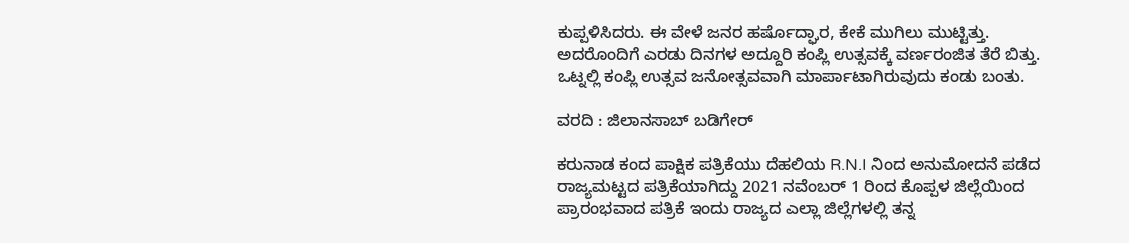ಕುಪ್ಪಳಿಸಿದರು. ಈ ವೇಳೆ ಜನರ ಹರ್ಷೊದ್ಘಾರ, ಕೇಕೆ ಮುಗಿಲು ಮುಟ್ಟಿತ್ತು. ಅದರೊಂದಿಗೆ ಎರಡು ದಿನಗಳ ಅದ್ದೂರಿ ಕಂಪ್ಲಿ ಉತ್ಸವಕ್ಕೆ ವರ್ಣರಂಜಿತ ತೆರೆ ಬಿತ್ತು. ಒಟ್ನಲ್ಲಿ ಕಂಪ್ಲಿ ಉತ್ಸವ ಜನೋತ್ಸವವಾಗಿ ಮಾರ್ಪಾಟಾಗಿರುವುದು ಕಂಡು ಬಂತು.

ವರದಿ : ಜಿಲಾನಸಾಬ್ ಬಡಿಗೇರ್

ಕರುನಾಡ ಕಂದ ಪಾಕ್ಷಿಕ ಪತ್ರಿಕೆಯು ದೆಹಲಿಯ R.N.I ನಿಂದ ಅನುಮೋದನೆ ಪಡೆದ ರಾಜ್ಯಮಟ್ಟದ ಪತ್ರಿಕೆಯಾಗಿದ್ದು 2021 ನವೆಂಬರ್ 1 ರಿಂದ ಕೊಪ್ಪಳ ಜಿಲ್ಲೆಯಿಂದ ಪ್ರಾರಂಭವಾದ ಪತ್ರಿಕೆ ಇಂದು ರಾಜ್ಯದ ಎಲ್ಲಾ ಜಿಲ್ಲೆಗಳಲ್ಲಿ ತನ್ನ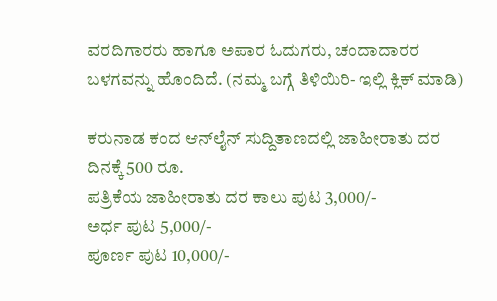ವರದಿಗಾರರು ಹಾಗೂ ಅಪಾರ ಓದುಗರು, ಚಂದಾದಾರರ ಬಳಗವನ್ನು ಹೊಂದಿದೆ. (ನಮ್ಮ ಬಗ್ಗೆ ತಿಳಿಯಿರಿ- ಇಲ್ಲಿ ಕ್ಲಿಕ್‌ ಮಾಡಿ)

ಕರುನಾಡ ಕಂದ ಆನ್‌ಲೈನ್‌ ಸುದ್ದಿತಾಣದಲ್ಲಿ ಜಾಹೀರಾತು ದರ ದಿನಕ್ಕೆ 500 ರೂ.
ಪತ್ರಿಕೆಯ ಜಾಹೀರಾತು ದರ ಕಾಲು ಪುಟ 3,000/-
ಅರ್ಧ ಪುಟ 5,000/-
ಪೂರ್ಣ ಪುಟ 10,000/-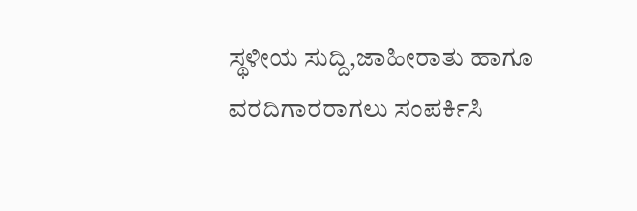ಸ್ಥಳೀಯ ಸುದ್ದಿ,ಜಾಹೀರಾತು ಹಾಗೂ ವರದಿಗಾರರಾಗಲು ಸಂಪರ್ಕಿಸಿ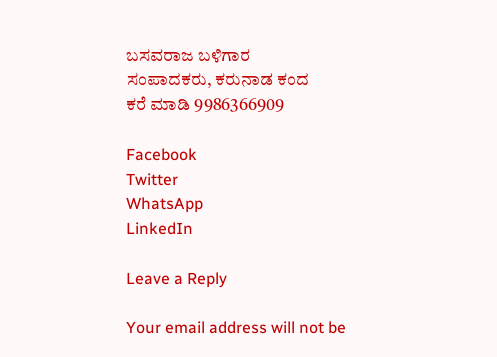ಬಸವರಾಜ ಬಳಿಗಾರ
ಸಂಪಾದಕರು, ಕರುನಾಡ ಕಂದ
ಕರೆ ಮಾಡಿ 9986366909

Facebook
Twitter
WhatsApp
LinkedIn

Leave a Reply

Your email address will not be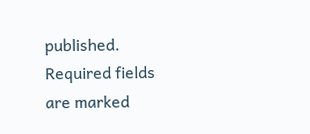published. Required fields are marked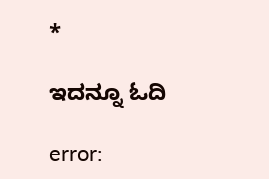*

ಇದನ್ನೂ ಓದಿ

error: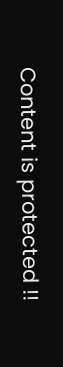Content is protected !!